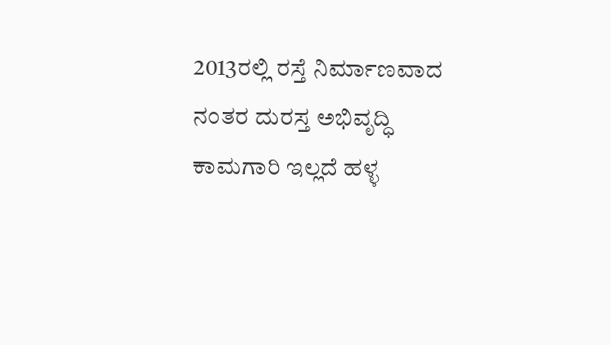2013ರಲ್ಲಿ ರಸ್ತೆ ನಿರ್ಮಾಣವಾದ ನಂತರ ದುರಸ್ತ ಅಭಿವೃದ್ಧಿ ಕಾಮಗಾರಿ ಇಲ್ಲದೆ ಹಳ್ಳ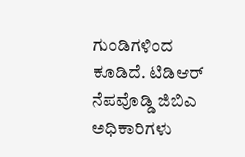ಗುಂಡಿಗಳಿಂದ ಕೂಡಿದೆ. ಟಿಡಿಆರ್ ನೆಪವೊಡ್ಡಿ ಜಿಬಿಎ ಅಧಿಕಾರಿಗಳು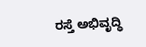ರಸ್ತೆ ಅಭಿವೃದ್ಧಿ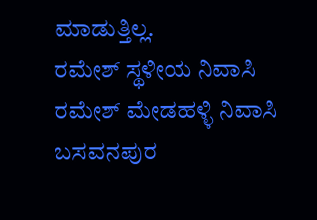ಮಾಡುತ್ತಿಲ್ಲ.
ರಮೇಶ್ ಸ್ಥಳೀಯ ನಿವಾಸಿ
ರಮೇಶ್ ಮೇಡಹಳ್ಳಿ ನಿವಾಸಿ
ಬಸವನಪುರ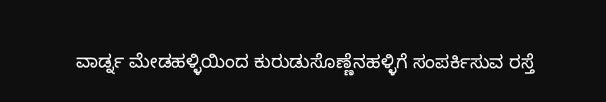ವಾರ್ಡ್ನ ಮೇಡಹಳ್ಳಿಯಿಂದ ಕುರುಡುಸೊಣ್ಣೆನಹಳ್ಳಿಗೆ ಸಂಪರ್ಕಿಸುವ ರಸ್ತೆ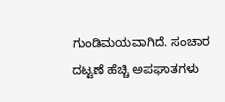ಗುಂಡಿಮಯವಾಗಿದೆ. ಸಂಚಾರ ದಟ್ಟಣೆ ಹೆಚ್ಚಿ ಅಪಘಾತಗಳು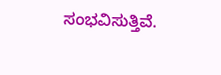ಸಂಭವಿಸುತ್ತಿವೆ.